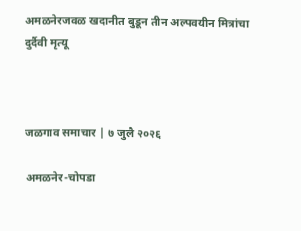अमळनेरजवळ खदानीत बुडून तीन अल्पवयीन मित्रांचा दुर्दैवी मृत्यू



जळगाव समाचार | ७ जुलै २०२६

अमळनेर-चोपडा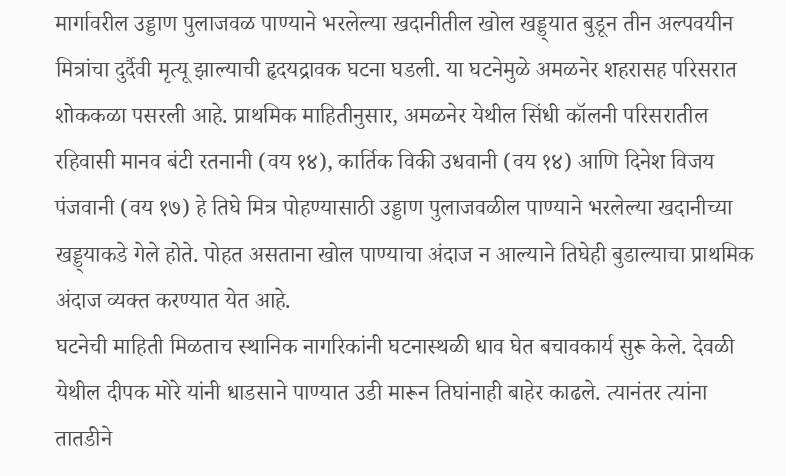मार्गावरील उड्डाण पुलाजवळ पाण्याने भरलेल्या खदानीतील खोल खड्ड्यात बुडून तीन अल्पवयीन मित्रांचा दुर्दैवी मृत्यू झाल्याची हृदयद्रावक घटना घडली. या घटनेमुळे अमळनेर शहरासह परिसरात शोककळा पसरली आहे. प्राथमिक माहितीनुसार, अमळनेर येथील सिंधी कॉलनी परिसरातील रहिवासी मानव बंटी रतनानी (वय १४), कार्तिक विकी उधवानी (वय १४) आणि दिनेश विजय पंजवानी (वय १७) हे तिघे मित्र पोहण्यासाठी उड्डाण पुलाजवळील पाण्याने भरलेल्या खदानीच्या खड्ड्याकडे गेले होते. पोहत असताना खोल पाण्याचा अंदाज न आल्याने तिघेही बुडाल्याचा प्राथमिक अंदाज व्यक्त करण्यात येत आहे.
घटनेची माहिती मिळताच स्थानिक नागरिकांनी घटनास्थळी धाव घेत बचावकार्य सुरू केले. देवळी येथील दीपक मोरे यांनी धाडसाने पाण्यात उडी मारून तिघांनाही बाहेर काढले. त्यानंतर त्यांना तातडीने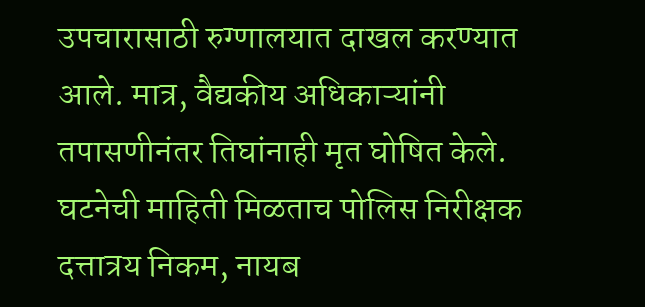उपचारासाठी रुग्णालयात दाखल करण्यात आले. मात्र, वैद्यकीय अधिकाऱ्यांनी तपासणीनंतर तिघांनाही मृत घोषित केले. घटनेची माहिती मिळताच पोलिस निरीक्षक दत्तात्रय निकम, नायब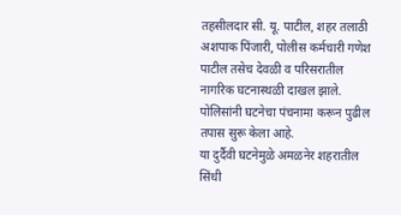तहसीलदार सी. यू. पाटील, शहर तलाठी अशपाक पिंजारी, पोलीस कर्मचारी गणेश पाटील तसेच देवळी व परिसरातील नागरिक घटनास्थळी दाखल झाले. पोलिसांनी घटनेचा पंचनामा करून पुढील तपास सुरू केला आहे.
या दुर्दैवी घटनेमुळे अमळनेर शहरातील सिंधी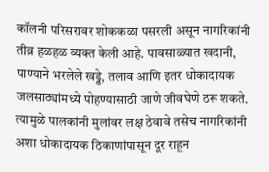कॉलनी परिसरावर शोककळा पसरली असून नागरिकांनी तीव्र हळहळ व्यक्त केली आहे. पावसाळ्यात खदानी, पाण्याने भरलेले खड्डे, तलाव आणि इतर धोकादायक जलसाठ्यांमध्ये पोहण्यासाठी जाणे जीवघेणे ठरू शकते. त्यामुळे पालकांनी मुलांवर लक्ष ठेवावे तसेच नागरिकांनी अशा धोकादायक ठिकाणांपासून दूर राहून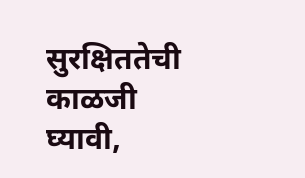सुरक्षिततेची काळजी घ्यावी,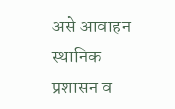असे आवाहन स्थानिक प्रशासन व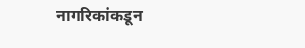नागरिकांकडून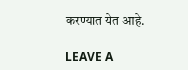करण्यात येत आहे.

LEAVE A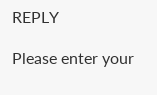REPLY

Please enter your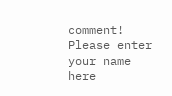comment!
Please enter your name here